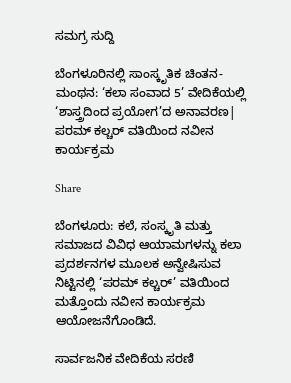ಸಮಗ್ರ ಸುದ್ದಿ

ಬೆಂಗಳೂರಿನಲ್ಲಿ ಸಾಂಸ್ಕೃತಿಕ ಚಿಂತನ-ಮಂಥನ: ‘ಕಲಾ ಸಂವಾದ 5’ ವೇದಿಕೆಯಲ್ಲಿ ‘ಶಾಸ್ತ್ರದಿಂದ ಪ್ರಯೋಗ’ದ ಅನಾವರಣ| ಪರಮ್‌ ಕಲ್ಚರ್‌ ವತಿಯಿಂದ ನವೀನ ಕಾರ್ಯಕ್ರಮ

Share

ಬೆಂಗಳೂರು: ಕಲೆ, ಸಂಸ್ಕೃತಿ ಮತ್ತು ಸಮಾಜದ ವಿವಿಧ ಆಯಾಮಗಳನ್ನು ಕಲಾ ಪ್ರದರ್ಶನಗಳ ಮೂಲಕ ಅನ್ವೇಷಿಸುವ ನಿಟ್ಟಿನಲ್ಲಿ ‘ಪರಮ್ ಕಲ್ಚರ್’ ವತಿಯಿಂದ ಮತ್ತೊಂದು ನವೀನ ಕಾರ್ಯಕ್ರಮ ಆಯೋಜನೆಗೊಂಡಿದೆ.

ಸಾರ್ವಜನಿಕ ವೇದಿಕೆಯ ಸರಣಿ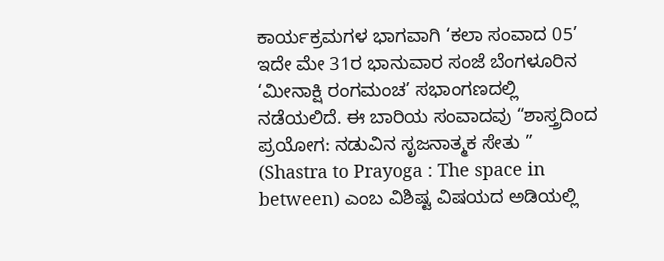ಕಾರ್ಯಕ್ರಮಗಳ ಭಾಗವಾಗಿ ‘ಕಲಾ ಸಂವಾದ 05’ ಇದೇ ಮೇ 31ರ ಭಾನುವಾರ ಸಂಜೆ ಬೆಂಗಳೂರಿನ ‘ಮೀನಾಕ್ಷಿ ರಂಗಮಂಚ’ ಸಭಾಂಗಣದಲ್ಲಿ ನಡೆಯಲಿದೆ. ಈ ಬಾರಿಯ ಸಂವಾದವು “ಶಾಸ್ತ್ರದಿಂದ ಪ್ರಯೋಗ: ನಡುವಿನ ಸೃಜನಾತ್ಮಕ ಸೇತು ” (Shastra to Prayoga : The space in between) ಎಂಬ ವಿಶಿಷ್ಟ ವಿಷಯದ ಅಡಿಯಲ್ಲಿ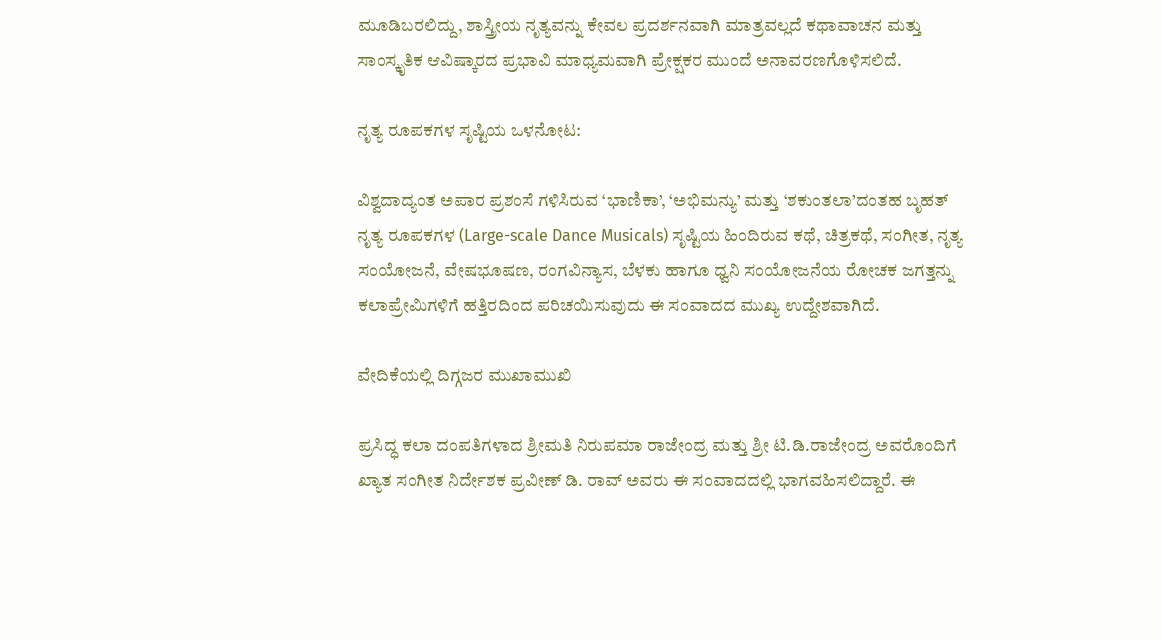ಮೂಡಿಬರಲಿದ್ದು, ಶಾಸ್ತ್ರೀಯ ನೃತ್ಯವನ್ನು ಕೇವಲ ಪ್ರದರ್ಶನವಾಗಿ ಮಾತ್ರವಲ್ಲದೆ ಕಥಾವಾಚನ ಮತ್ತು ಸಾಂಸ್ಕೃತಿಕ ಆವಿಷ್ಕಾರದ ಪ್ರಭಾವಿ ಮಾಧ್ಯಮವಾಗಿ ಪ್ರೇಕ್ಷಕರ ಮುಂದೆ ಅನಾವರಣಗೊಳಿಸಲಿದೆ.

ನೃತ್ಯ ರೂಪಕಗಳ ಸೃಷ್ಟಿಯ ಒಳನೋಟ:

ವಿಶ್ವದಾದ್ಯಂತ ಅಪಾರ ಪ್ರಶಂಸೆ ಗಳಿಸಿರುವ ‘ಭಾಣಿಕಾ’, ‘ಅಭಿಮನ್ಯು’ ಮತ್ತು ‘ಶಕುಂತಲಾ’ದಂತಹ ಬೃಹತ್ ನೃತ್ಯ ರೂಪಕಗಳ (Large-scale Dance Musicals) ಸೃಷ್ಟಿಯ ಹಿಂದಿರುವ ಕಥೆ, ಚಿತ್ರಕಥೆ, ಸಂಗೀತ, ನೃತ್ಯ ಸಂಯೋಜನೆ, ವೇಷಭೂಷಣ, ರಂಗವಿನ್ಯಾಸ, ಬೆಳಕು ಹಾಗೂ ಧ್ವನಿ ಸಂಯೋಜನೆಯ ರೋಚಕ ಜಗತ್ತನ್ನು ಕಲಾಪ್ರೇಮಿಗಳಿಗೆ ಹತ್ತಿರದಿಂದ ಪರಿಚಯಿಸುವುದು ಈ ಸಂವಾದದ ಮುಖ್ಯ ಉದ್ದೇಶವಾಗಿದೆ.

ವೇದಿಕೆಯಲ್ಲಿ ದಿಗ್ಗಜರ ಮುಖಾಮುಖಿ

ಪ್ರಸಿದ್ಧ ಕಲಾ ದಂಪತಿಗಳಾದ ಶ್ರೀಮತಿ ನಿರುಪಮಾ ರಾಜೇಂದ್ರ ಮತ್ತು ಶ್ರೀ ಟಿ.ಡಿ.ರಾಜೇಂದ್ರ ಅವರೊಂದಿಗೆ ಖ್ಯಾತ ಸಂಗೀತ ನಿರ್ದೇಶಕ ಪ್ರವೀಣ್ ಡಿ. ರಾವ್ ಅವರು ಈ ಸಂವಾದದಲ್ಲಿ ಭಾಗವಹಿಸಲಿದ್ದಾರೆ. ಈ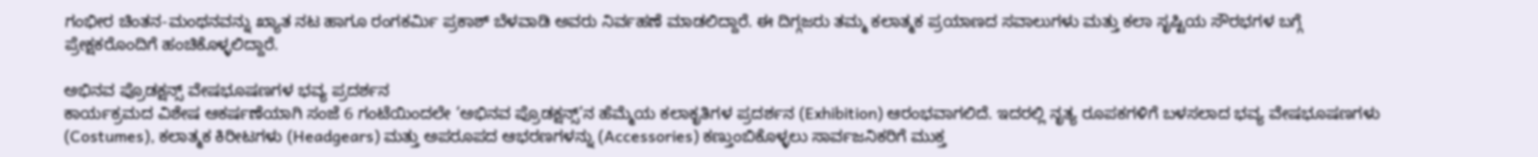ಗಂಭೀರ ಚಿಂತನ-ಮಂಥನವನ್ನು ಖ್ಯಾತ ನಟ ಹಾಗೂ ರಂಗಕರ್ಮಿ ಪ್ರಕಾಶ್ ಬೆಳವಾಡಿ ಅವರು ನಿರ್ವಹಣೆ ಮಾಡಲಿದ್ದಾರೆ. ಈ ದಿಗ್ಗಜರು ತಮ್ಮ ಕಲಾತ್ಮಕ ಪ್ರಯಾಣದ ಸವಾಲುಗಳು ಮತ್ತು ಕಲಾ ಸೃಷ್ಟಿಯ ಸೌರಭಗಳ ಬಗ್ಗೆ ಪ್ರೇಕ್ಷಕರೊಂದಿಗೆ ಹಂಚಿಕೊಳ್ಳಲಿದ್ದಾರೆ.

ಅಭಿನವ ಪ್ರೊಡಕ್ಷನ್ಸ್ ವೇಷಭೂಷಣಗಳ ಭವ್ಯ ಪ್ರದರ್ಶನ
ಕಾರ್ಯಕ್ರಮದ ವಿಶೇಷ ಆಕರ್ಷಣೆಯಾಗಿ ಸಂಜೆ 6 ಗಂಟೆಯಿಂದಲೇ ‘ಅಭಿನವ ಪ್ರೊಡಕ್ಷನ್ಸ್’ನ ಹೆಮ್ಮೆಯ ಕಲಾಕೃತಿಗಳ ಪ್ರದರ್ಶನ (Exhibition) ಆರಂಭವಾಗಲಿದೆ. ಇದರಲ್ಲಿ ನೃತ್ಯ ರೂಪಕಗಳಿಗೆ ಬಳಸಲಾದ ಭವ್ಯ ವೇಷಭೂಷಣಗಳು (Costumes), ಕಲಾತ್ಮಕ ಕಿರೀಟಗಳು (Headgears) ಮತ್ತು ಅಪರೂಪದ ಆಭರಣಗಳನ್ನು (Accessories) ಕಣ್ತುಂಬಿಕೊಳ್ಳಲು ಸಾರ್ವಜನಿಕರಿಗೆ ಮುಕ್ತ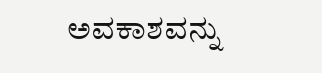ಅವಕಾಶವನ್ನು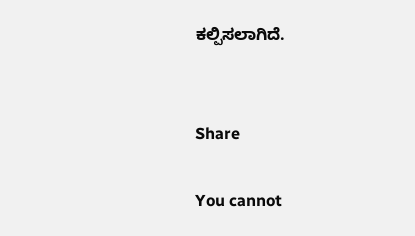ಕಲ್ಪಿಸಲಾಗಿದೆ.


Share

You cannot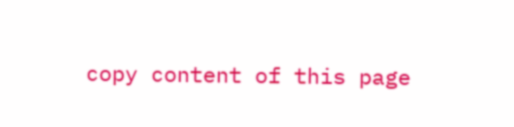copy content of this page